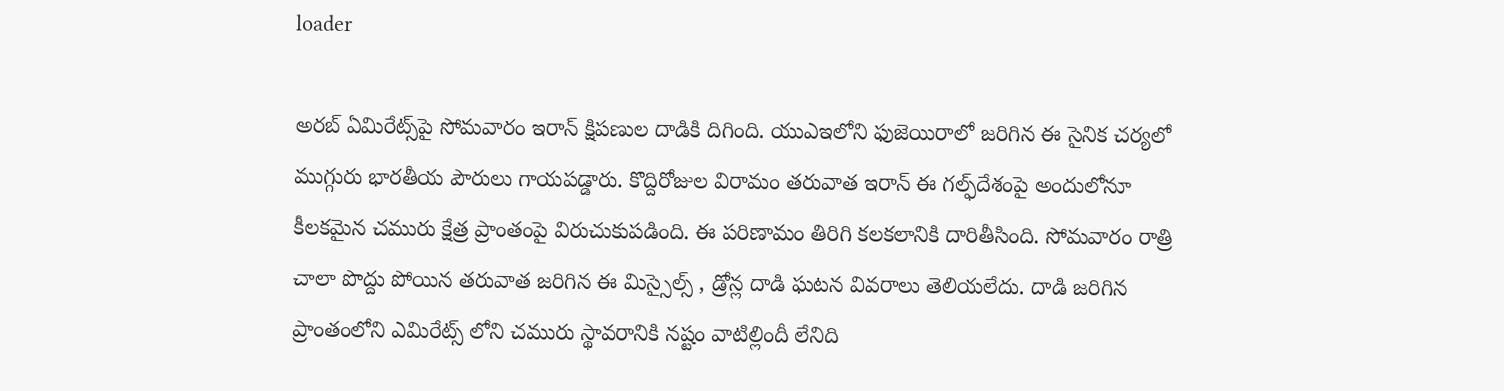loader

అరబ్ ఏమిరేట్స్‌పై సోమవారం ఇరాన్ క్షిపణుల దాడికి దిగింది. యుఎఇలోని ఫుజెయిరాలో జరిగిన ఈ సైనిక చర్యలో ముగ్గురు భారతీయ పౌరులు గాయపడ్డారు. కొద్దిరోజుల విరామం తరువాత ఇరాన్ ఈ గల్ఫ్‌దేశంపై అందులోనూ కీలకమైన చమురు క్షేత్ర ప్రాంతంపై విరుచుకుపడింది. ఈ పరిణామం తిరిగి కలకలానికి దారితీసింది. సోమవారం రాత్రి చాలా పొద్దు పోయిన తరువాత జరిగిన ఈ మిస్సైల్స్ , డ్రోన్ల దాడి ఘటన వివరాలు తెలియలేదు. దాడి జరిగిన ప్రాంతంలోని ఎమిరేట్స్ లోని చమురు స్థావరానికి నష్టం వాటిల్లిందీ లేనిది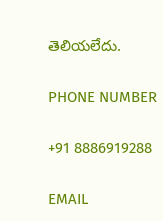తెలియలేదు.

PHONE NUMBER

+91 8886919288

EMAIL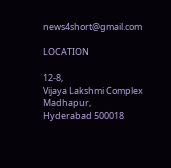news4short@gmail.com

LOCATION

12-8,
Vijaya Lakshmi Complex
Madhapur,
Hyderabad 500018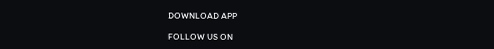DOWNLOAD APP

FOLLOW US ON